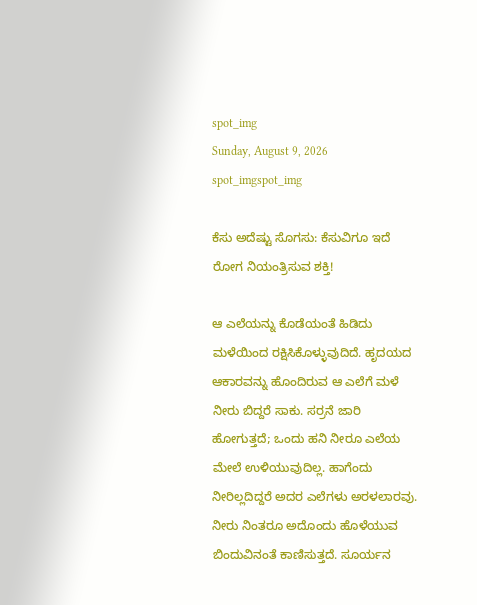spot_img
Sunday, August 9, 2026
spot_imgspot_img

ಕೆಸು ಅದೆಷ್ಟು ಸೊಗಸು: ಕೆಸುವಿಗೂ ಇದೆ ರೋಗ ನಿಯಂತ್ರಿಸುವ ಶಕ್ತಿ!

ಆ ಎಲೆಯನ್ನು ಕೊಡೆಯಂತೆ ಹಿಡಿದು ಮಳೆಯಿಂದ ರಕ್ಷಿಸಿಕೊಳ್ಳುವುದಿದೆ. ಹೃದಯದ ಆಕಾರವನ್ನು ಹೊಂದಿರುವ ಆ ಎಲೆಗೆ ಮಳೆ ನೀರು ಬಿದ್ದರೆ ಸಾಕು. ಸರ‍್ರನೆ ಜಾರಿ ಹೋಗುತ್ತದೆ; ಒಂದು ಹನಿ ನೀರೂ ಎಲೆಯ ಮೇಲೆ ಉಳಿಯುವುದಿಲ್ಲ. ಹಾಗೆಂದು ನೀರಿಲ್ಲದಿದ್ದರೆ ಅದರ ಎಲೆಗಳು ಅರಳಲಾರವು. ನೀರು ನಿಂತರೂ ಅದೊಂದು ಹೊಳೆಯುವ ಬಿಂದುವಿನಂತೆ ಕಾಣಿಸುತ್ತದೆ. ಸೂರ್ಯನ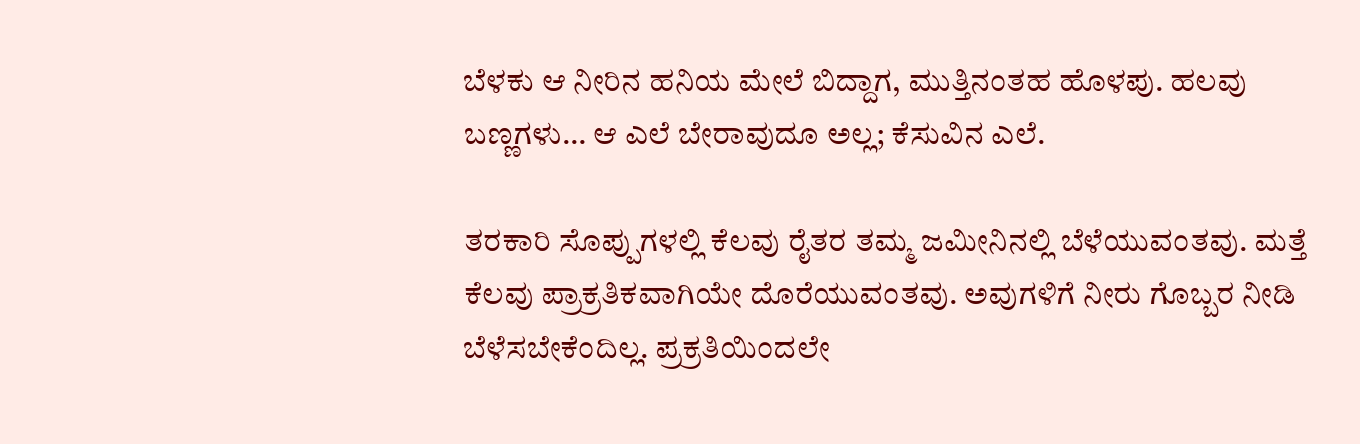ಬೆಳಕು ಆ ನೀರಿನ ಹನಿಯ ಮೇಲೆ ಬಿದ್ದಾಗ, ಮುತ್ತಿನಂತಹ ಹೊಳಪು. ಹಲವು ಬಣ್ಣಗಳು… ಆ ಎಲೆ ಬೇರಾವುದೂ ಅಲ್ಲ; ಕೆಸುವಿನ ಎಲೆ.

ತರಕಾರಿ ಸೊಪ್ಪುಗಳಲ್ಲಿ ಕೆಲವು ರೈತರ ತಮ್ಮ ಜಮೀನಿನಲ್ಲಿ ಬೆಳೆಯುವಂತವು. ಮತ್ತೆ ಕೆಲವು ಪ್ರಾಕ್ರತಿಕವಾಗಿಯೇ ದೊರೆಯುವಂತವು. ಅವುಗಳಿಗೆ ನೀರು ಗೊಬ್ಬರ ನೀಡಿ ಬೆಳೆಸಬೇಕೆಂದಿಲ್ಲ. ಪ್ರಕ್ರತಿಯಿಂದಲೇ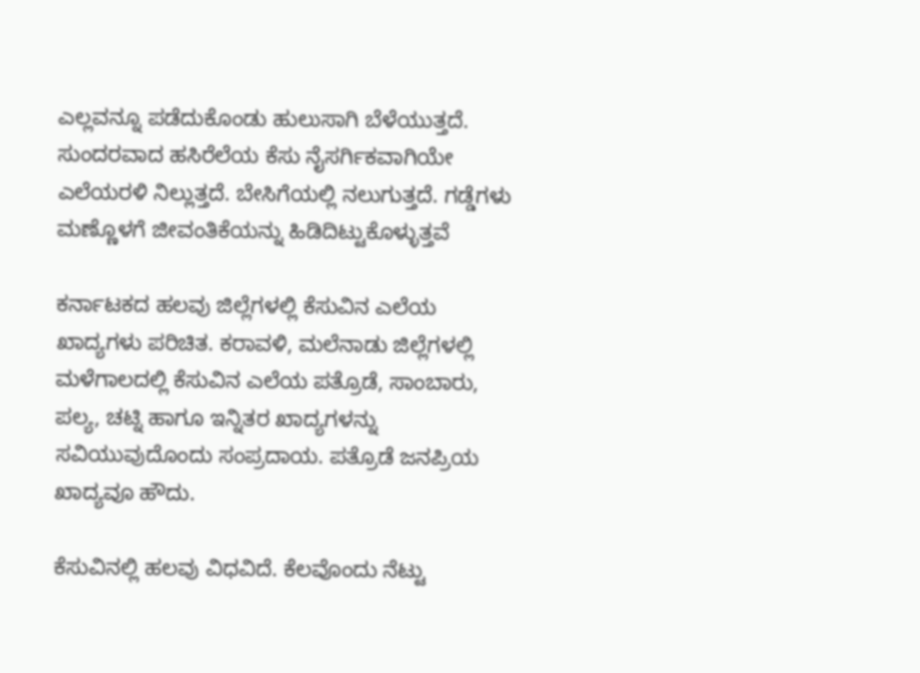ಎಲ್ಲವನ್ನೂ ಪಡೆದುಕೊಂಡು ಹುಲುಸಾಗಿ ಬೆಳೆಯುತ್ತದೆ. ಸುಂದರವಾದ ಹಸಿರೆಲೆಯ ಕೆಸು ನೈಸರ್ಗಿಕವಾಗಿಯೇ ಎಲೆಯರಳಿ ನಿಲ್ಲುತ್ತದೆ. ಬೇಸಿಗೆಯಲ್ಲಿ ನಲುಗುತ್ತದೆ. ಗಡ್ಡೆಗಳು ಮಣ್ಣೊಳಗೆ ಜೀವಂತಿಕೆಯನ್ನು ಹಿಡಿದಿಟ್ಟುಕೊಳ್ಳುತ್ತವೆ

ಕರ್ನಾಟಕದ ಹಲವು ಜಿಲ್ಲೆಗಳಲ್ಲಿ ಕೆಸುವಿನ ಎಲೆಯ ಖಾದ್ಯಗಳು ಪರಿಚಿತ. ಕರಾವಳಿ, ಮಲೆನಾಡು ಜಿಲ್ಲೆಗಳಲ್ಲಿ ಮಳೆಗಾಲದಲ್ಲಿ ಕೆಸುವಿನ ಎಲೆಯ ಪತ್ರೊಡೆ, ಸಾಂಬಾರು, ಪಲ್ಯ, ಚಟ್ನಿ ಹಾಗೂ ಇನ್ನಿತರ ಖಾದ್ಯಗಳನ್ನು ಸವಿಯುವುದೊಂದು ಸಂಪ್ರದಾಯ. ಪತ್ರೊಡೆ ಜನಪ್ರಿಯ ಖಾದ್ಯವೂ ಹೌದು.

ಕೆಸುವಿನಲ್ಲಿ ಹಲವು ವಿಧವಿದೆ. ಕೆಲವೊಂದು ನೆಟ್ಟು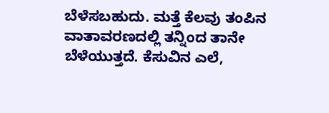ಬೆಳೆಸಬಹುದು. ಮತ್ತೆ ಕೆಲವು ತಂಪಿನ ವಾತಾವರಣದಲ್ಲಿ ತನ್ನಿಂದ ತಾನೇ ಬೆಳೆಯುತ್ತದೆ. ಕೆಸುವಿನ ಎಲೆ,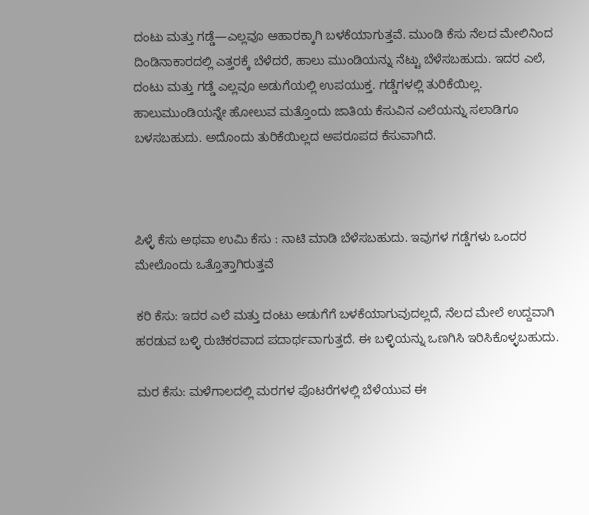ದಂಟು ಮತ್ತು ಗಡ್ಡೆ—ಎಲ್ಲವೂ ಆಹಾರಕ್ಕಾಗಿ ಬಳಕೆಯಾಗುತ್ತವೆ. ಮುಂಡಿ ಕೆಸು ನೆಲದ ಮೇಲಿನಿಂದ ದಿಂಡಿನಾಕಾರದಲ್ಲಿ ಎತ್ತರಕ್ಕೆ ಬೆಳೆದರೆ, ಹಾಲು ಮುಂಡಿಯನ್ನು ನೆಟ್ಟು ಬೆಳೆಸಬಹುದು. ಇದರ ಎಲೆ, ದಂಟು ಮತ್ತು ಗಡ್ಡೆ ಎಲ್ಲವೂ ಅಡುಗೆಯಲ್ಲಿ ಉಪಯುಕ್ತ. ಗಡ್ಡೆಗಳಲ್ಲಿ ತುರಿಕೆಯಿಲ್ಲ. ಹಾಲುಮುಂಡಿಯನ್ನೇ ಹೋಲುವ ಮತ್ತೊಂದು ಜಾತಿಯ ಕೆಸುವಿನ ಎಲೆಯನ್ನು ಸಲಾಡಿಗೂ ಬಳಸಬಹುದು. ಅದೊಂದು ತುರಿಕೆಯಿಲ್ಲದ ಅಪರೂಪದ ಕೆಸುವಾಗಿದೆ.



ಪಿಳ್ಳೆ ಕೆಸು ಅಥವಾ ಉಮಿ ಕೆಸು : ನಾಟಿ ಮಾಡಿ ಬೆಳೆಸಬಹುದು. ಇವುಗಳ ಗಡ್ಡೆಗಳು ಒಂದರ ಮೇಲೊಂದು ಒತ್ತೊತ್ತಾಗಿರುತ್ತವೆ

ಕರಿ ಕೆಸು: ಇದರ ಎಲೆ ಮತ್ತು ದಂಟು ಅಡುಗೆಗೆ ಬಳಕೆಯಾಗುವುದಲ್ಲದೆ, ನೆಲದ ಮೇಲೆ ಉದ್ದವಾಗಿ ಹರಡುವ ಬಳ್ಳಿ ರುಚಿಕರವಾದ ಪದಾರ್ಥವಾಗುತ್ತದೆ. ಈ ಬಳ್ಳಿಯನ್ನು ಒಣಗಿಸಿ ಇರಿಸಿಕೊಳ್ಳಬಹುದು.

ಮರ ಕೆಸು: ಮಳೆಗಾಲದಲ್ಲಿ ಮರಗಳ ಪೊಟರೆಗಳಲ್ಲಿ ಬೆಳೆಯುವ ಈ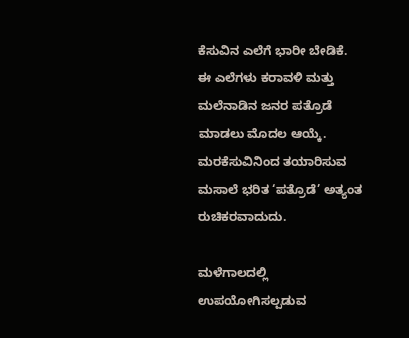ಕೆಸುವಿನ ಎಲೆಗೆ ಭಾರೀ ಬೇಡಿಕೆ. ಈ ಎಲೆಗಳು ಕರಾವಳಿ ಮತ್ತು ಮಲೆನಾಡಿನ ಜನರ ಪತ್ರೊಡೆ ಮಾಡಲು ಮೊದಲ ಆಯ್ಕೆ. ಮರಕೆಸುವಿನಿಂದ ತಯಾರಿಸುವ ಮಸಾಲೆ ಭರಿತ ‘ಪತ್ರೊಡೆ’ ಅತ್ಯಂತ ರುಚಿಕರವಾದುದು.

ಮಳೆಗಾಲದಲ್ಲಿ ಉಪಯೋಗಿಸಲ್ಪಡುವ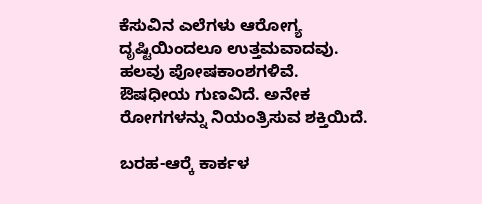ಕೆಸುವಿನ ಎಲೆಗಳು ಆರೋಗ್ಯ ದೃಷ್ಟಿಯಿಂದಲೂ ಉತ್ತಮವಾದವು. ಹಲವು ಪೋಷಕಾಂಶಗಳಿವೆ. ಔಷಧೀಯ ಗುಣವಿದೆ. ಅನೇಕ ರೋಗಗಳನ್ನು ನಿಯಂತ್ರಿಸುವ ಶಕ್ತಿಯಿದೆ.

ಬರಹ-ಆರ‍್ಕೆ ಕಾರ್ಕಳ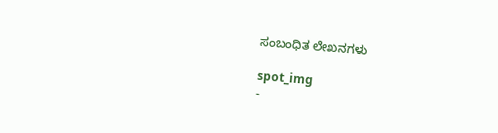ಸಂಬಂಧಿತ ಲೇಖನಗಳು

spot_img
-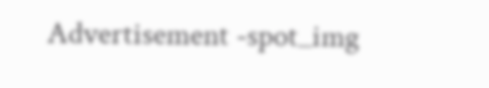Advertisement -spot_img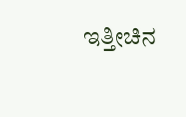ಇತ್ತೀಚಿನ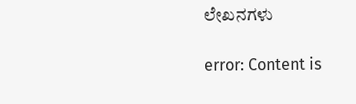ಲೇಖನಗಳು

error: Content is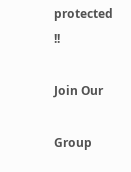protected !!

Join Our

Group